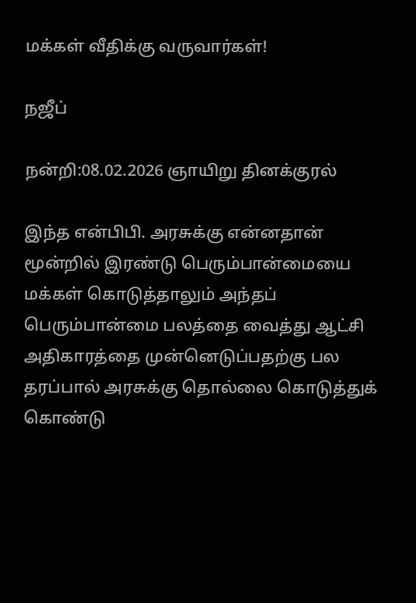மக்கள் வீதிக்கு வருவார்கள்!

நஜீப்

நன்றி:08.02.2026 ஞாயிறு தினக்குரல்

இந்த என்பிபி. அரசுக்கு என்னதான் மூன்றில் இரண்டு பெரும்பான்மையை மக்கள் கொடுத்தாலும் அந்தப் பெரும்பான்மை பலத்தை வைத்து ஆட்சி அதிகாரத்தை முன்னெடுப்பதற்கு பல தரப்பால் அரசுக்கு தொல்லை கொடுத்துக் கொண்டு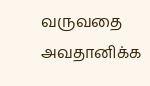வருவதை அவதானிக்க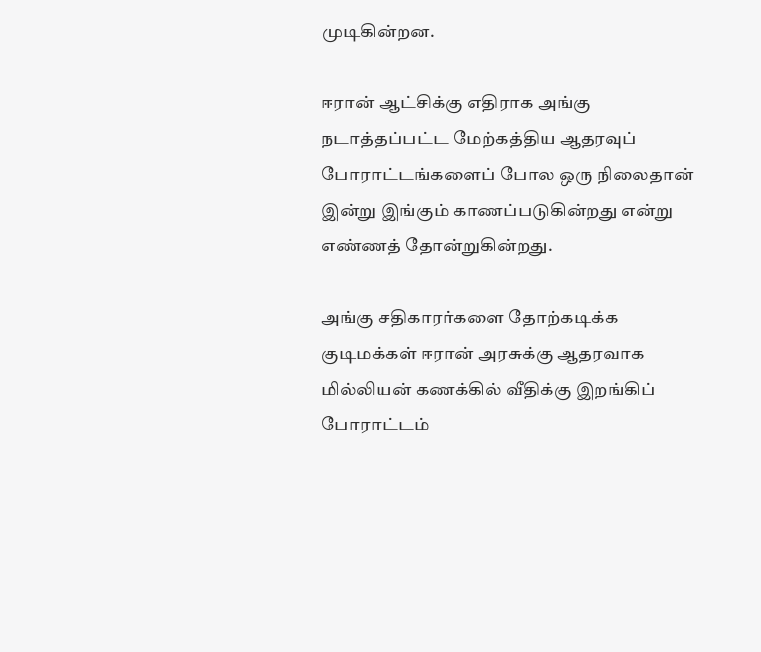முடிகின்றன.

ஈரான் ஆட்சிக்கு எதிராக அங்கு நடாத்தப்பட்ட மேற்கத்திய ஆதரவுப் போராட்டங்களைப் போல ஒரு நிலைதான் இன்று இங்கும் காணப்படுகின்றது என்று எண்ணத் தோன்றுகின்றது.

அங்கு சதிகாரர்களை தோற்கடிக்க குடிமக்கள் ஈரான் அரசுக்கு ஆதரவாக மில்லியன் கணக்கில் வீதிக்கு இறங்கிப் போராட்டம்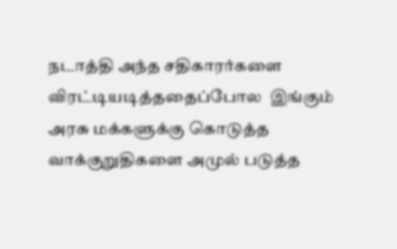நடாத்தி அந்த சதிகாரர்களை விரட்டியடித்ததைப்போல  இங்கும் அரசு மக்களுக்கு கொடுத்த வாக்குறுதிகளை அமுல் படுத்த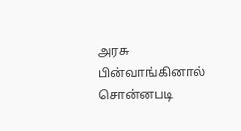அரசு பின்வாங்கினால் சொன்னபடி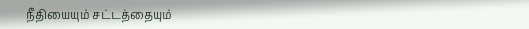நீதியையும் சட்டத்தையும்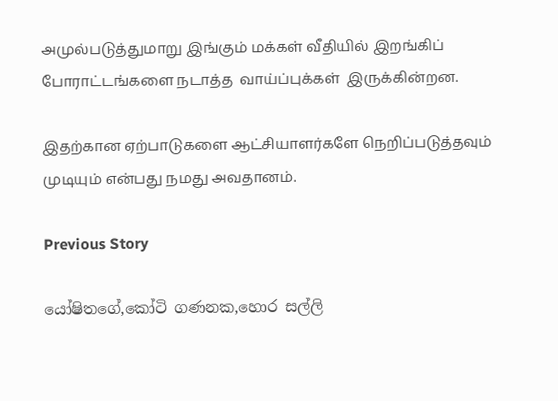அமுல்படுத்துமாறு இங்கும் மக்கள் வீதியில் இறங்கிப் போராட்டங்களை நடாத்த  வாய்ப்புக்கள்  இருக்கின்றன.

இதற்கான ஏற்பாடுகளை ஆட்சியாளர்களே நெறிப்படுத்தவும் முடியும் என்பது நமது அவதானம்.

Previous Story

යෝෂිතගේ,කෝටි ගණනක,හොර සල්ලි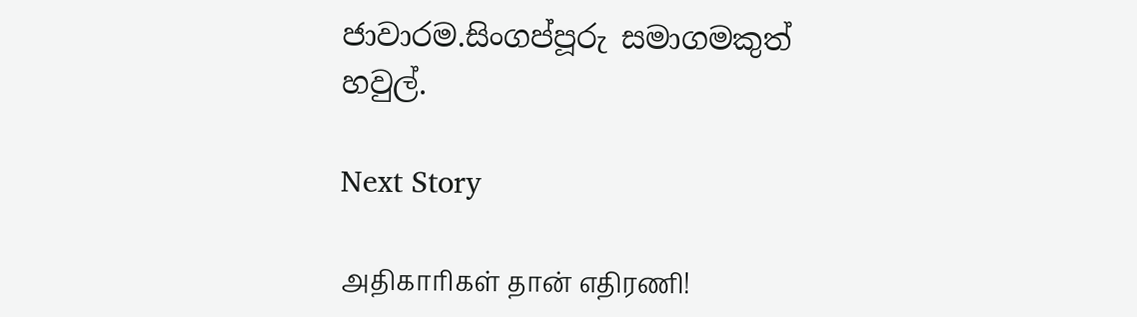ජාවාරම.සිංගප්පූරු සමාගමකුත් හවුල්.

Next Story

அதிகாரிகள் தான் எதிரணி!